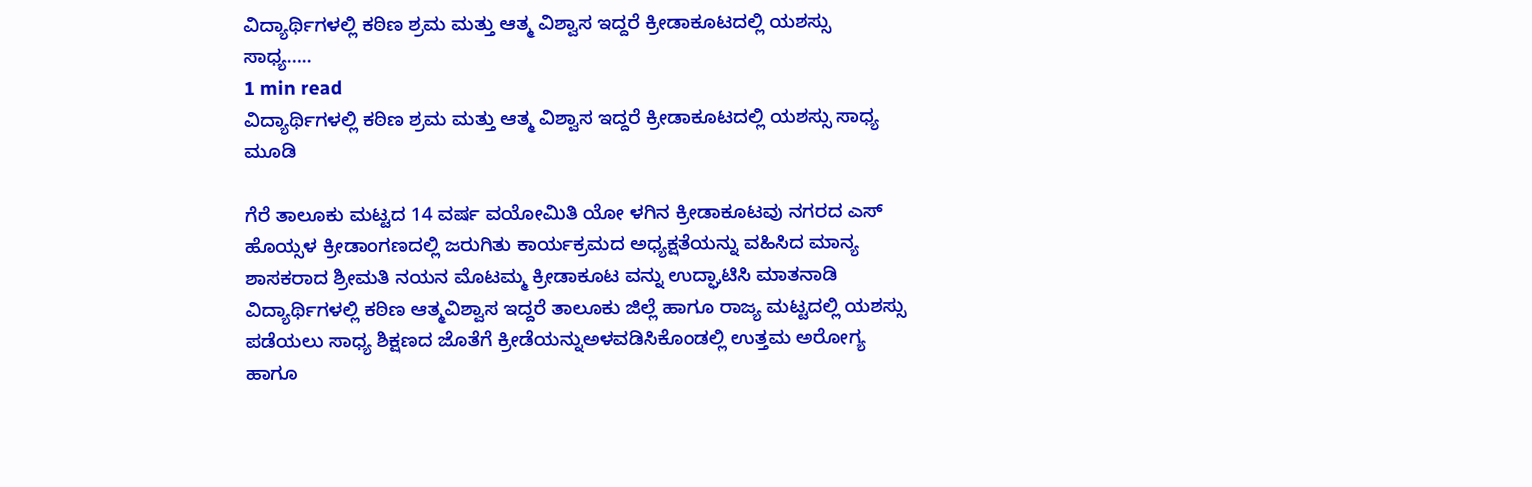ವಿದ್ಯಾರ್ಥಿಗಳಲ್ಲಿ ಕಠಿಣ ಶ್ರಮ ಮತ್ತು ಆತ್ಮ ವಿಶ್ವಾಸ ಇದ್ದರೆ ಕ್ರೀಡಾಕೂಟದಲ್ಲಿ ಯಶಸ್ಸು ಸಾಧ್ಯ…..
1 min read
ವಿದ್ಯಾರ್ಥಿಗಳಲ್ಲಿ ಕಠಿಣ ಶ್ರಮ ಮತ್ತು ಆತ್ಮ ವಿಶ್ವಾಸ ಇದ್ದರೆ ಕ್ರೀಡಾಕೂಟದಲ್ಲಿ ಯಶಸ್ಸು ಸಾಧ್ಯ ಮೂಡಿ

ಗೆರೆ ತಾಲೂಕು ಮಟ್ಟದ 14 ವರ್ಷ ವಯೋಮಿತಿ ಯೋ ಳಗಿನ ಕ್ರೀಡಾಕೂಟವು ನಗರದ ಎಸ್ ಹೊಯ್ಸಳ ಕ್ರೀಡಾಂಗಣದಲ್ಲಿ ಜರುಗಿತು ಕಾರ್ಯಕ್ರಮದ ಅಧ್ಯಕ್ಷತೆಯನ್ನು ವಹಿಸಿದ ಮಾನ್ಯ ಶಾಸಕರಾದ ಶ್ರೀಮತಿ ನಯನ ಮೊಟಮ್ಮ ಕ್ರೀಡಾಕೂಟ ವನ್ನು ಉದ್ಘಾಟಿಸಿ ಮಾತನಾಡಿ ವಿದ್ಯಾರ್ಥಿಗಳಲ್ಲಿ ಕಠಿಣ ಆತ್ಮವಿಶ್ವಾಸ ಇದ್ದರೆ ತಾಲೂಕು ಜಿಲ್ಲೆ ಹಾಗೂ ರಾಜ್ಯ ಮಟ್ಟದಲ್ಲಿ ಯಶಸ್ಸು ಪಡೆಯಲು ಸಾಧ್ಯ ಶಿಕ್ಷಣದ ಜೊತೆಗೆ ಕ್ರೀಡೆಯನ್ನುಅಳವಡಿಸಿಕೊಂಡಲ್ಲಿ ಉತ್ತಮ ಅರೋಗ್ಯ ಹಾಗೂ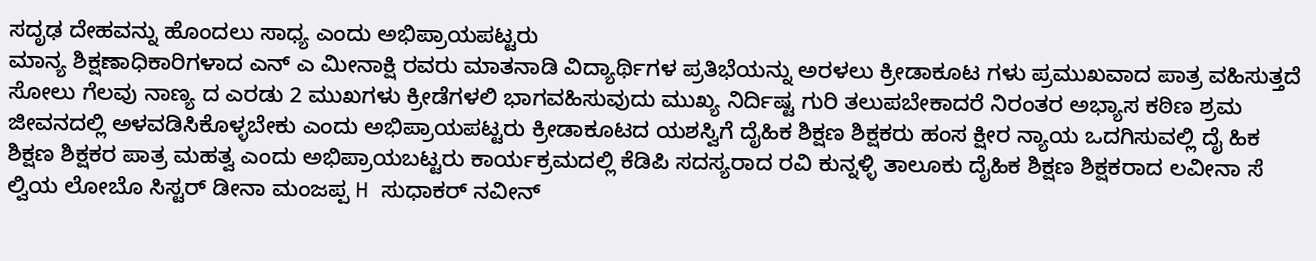ಸದೃಢ ದೇಹವನ್ನು ಹೊಂದಲು ಸಾಧ್ಯ ಎಂದು ಅಭಿಪ್ರಾಯಪಟ್ಟರು
ಮಾನ್ಯ ಶಿಕ್ಷಣಾಧಿಕಾರಿಗಳಾದ ಎನ್ ಎ ಮೀನಾಕ್ಷಿ ರವರು ಮಾತನಾಡಿ ವಿದ್ಯಾರ್ಥಿಗಳ ಪ್ರತಿಭೆಯನ್ನು ಅರಳಲು ಕ್ರೀಡಾಕೂಟ ಗಳು ಪ್ರಮುಖವಾದ ಪಾತ್ರ ವಹಿಸುತ್ತದೆ ಸೋಲು ಗೆಲವು ನಾಣ್ಯ ದ ಎರಡು 2 ಮುಖಗಳು ಕ್ರೀಡೆಗಳಲಿ ಭಾಗವಹಿಸುವುದು ಮುಖ್ಯ ನಿರ್ದಿಷ್ಟ ಗುರಿ ತಲುಪಬೇಕಾದರೆ ನಿರಂತರ ಅಭ್ಯಾಸ ಕಠಿಣ ಶ್ರಮ ಜೀವನದಲ್ಲಿ ಅಳವಡಿಸಿಕೊಳ್ಳಬೇಕು ಎಂದು ಅಭಿಪ್ರಾಯಪಟ್ಟರು ಕ್ರೀಡಾಕೂಟದ ಯಶಸ್ವಿಗೆ ದೈಹಿಕ ಶಿಕ್ಷಣ ಶಿಕ್ಷಕರು ಹಂಸ ಕ್ಷೀರ ನ್ಯಾಯ ಒದಗಿಸುವಲ್ಲಿ ದೈ ಹಿಕ ಶಿಕ್ಷಣ ಶಿಕ್ಷಕರ ಪಾತ್ರ ಮಹತ್ವ ಎಂದು ಅಭಿಪ್ರಾಯಬಟ್ಟರು ಕಾರ್ಯಕ್ರಮದಲ್ಲಿ ಕೆಡಿಪಿ ಸದಸ್ಯರಾದ ರವಿ ಕುನ್ನಳ್ಳಿ ತಾಲೂಕು ದೈಹಿಕ ಶಿಕ್ಷಣ ಶಿಕ್ಷಕರಾದ ಲವೀನಾ ಸೆ ಲ್ವಿಯ ಲೋಬೊ ಸಿಸ್ಟರ್ ಡೀನಾ ಮಂಜಪ್ಪ H ಸುಧಾಕರ್ ನವೀನ್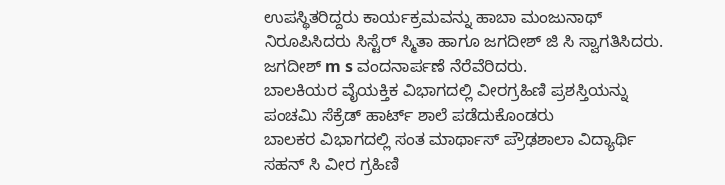ಉಪಸ್ಥಿತರಿದ್ದರು ಕಾರ್ಯಕ್ರಮವನ್ನು ಹಾಬಾ ಮಂಜುನಾಥ್ ನಿರೂಪಿಸಿದರು ಸಿಸ್ಟೆರ್ ಸ್ಮಿತಾ ಹಾಗೂ ಜಗದೀಶ್ ಜಿ ಸಿ ಸ್ವಾಗತಿಸಿದರು. ಜಗದೀಶ್ m s ವಂದನಾರ್ಪಣೆ ನೆರೆವೆರಿದರು.
ಬಾಲಕಿಯರ ವೈಯಕ್ತಿಕ ವಿಭಾಗದಲ್ಲಿ ವೀರಗ್ರಹಿಣಿ ಪ್ರಶಸ್ತಿಯನ್ನು ಪಂಚಮಿ ಸೆಕ್ರೆಡ್ ಹಾರ್ಟ್ ಶಾಲೆ ಪಡೆದುಕೊಂಡರು
ಬಾಲಕರ ವಿಭಾಗದಲ್ಲಿ ಸಂತ ಮಾರ್ಥಾಸ್ ಪ್ರೌಢಶಾಲಾ ವಿದ್ಯಾರ್ಥಿ ಸಹನ್ ಸಿ ವೀರ ಗ್ರಹಿಣಿ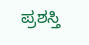ಪ್ರಶಸ್ತಿ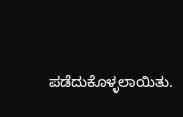ಪಡೆದುಕೊಳ್ಳಲಾಯಿತು.